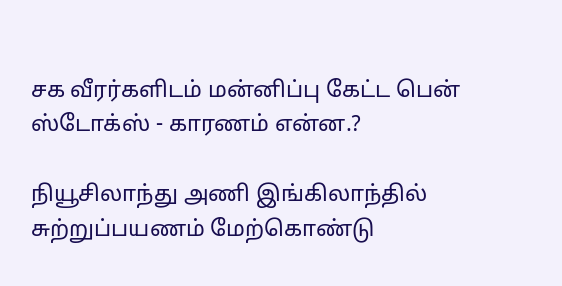சக வீரர்களிடம் மன்னிப்பு கேட்ட பென் ஸ்டோக்ஸ் - காரணம் என்ன.?

நியூசிலாந்து அணி இங்கிலாந்தில் சுற்றுப்பயணம் மேற்கொண்டு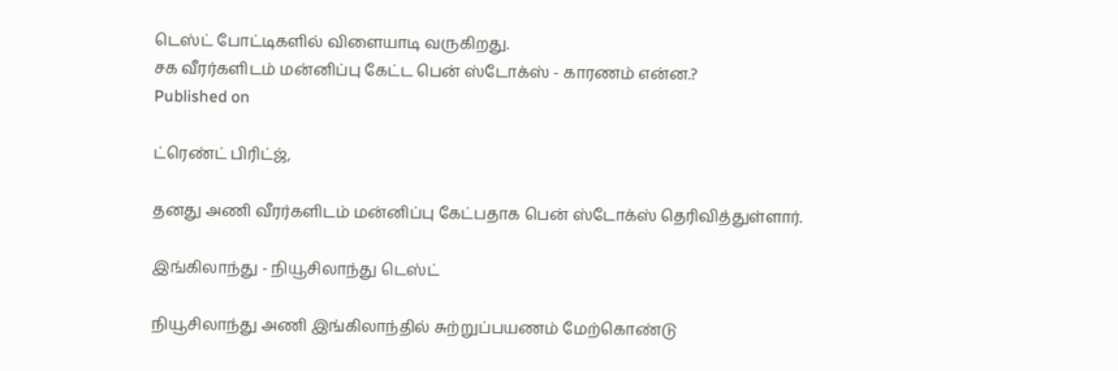டெஸ்ட் போட்டிகளில் விளையாடி வருகிறது.
சக வீரர்களிடம் மன்னிப்பு கேட்ட பென் ஸ்டோக்ஸ் - காரணம் என்ன.?
Published on

ட்ரெண்ட் பிரிட்ஜ்,

தனது அணி வீரர்களிடம் மன்னிப்பு கேட்பதாக பென் ஸ்டோக்ஸ் தெரிவித்துள்ளார்.

இங்கிலாந்து - நியூசிலாந்து டெஸ்ட்

நியூசிலாந்து அணி இங்கிலாந்தில் சுற்றுப்பயணம் மேற்கொண்டு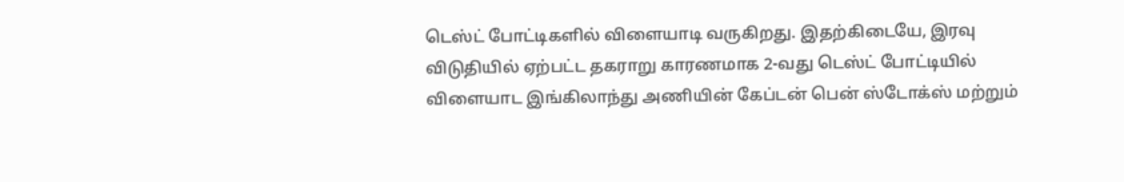டெஸ்ட் போட்டிகளில் விளையாடி வருகிறது. இதற்கிடையே, இரவு விடுதியில் ஏற்பட்ட தகராறு காரணமாக 2-வது டெஸ்ட் போட்டியில் விளையாட இங்கிலாந்து அணியின் கேப்டன் பென் ஸ்டோக்ஸ் மற்றும்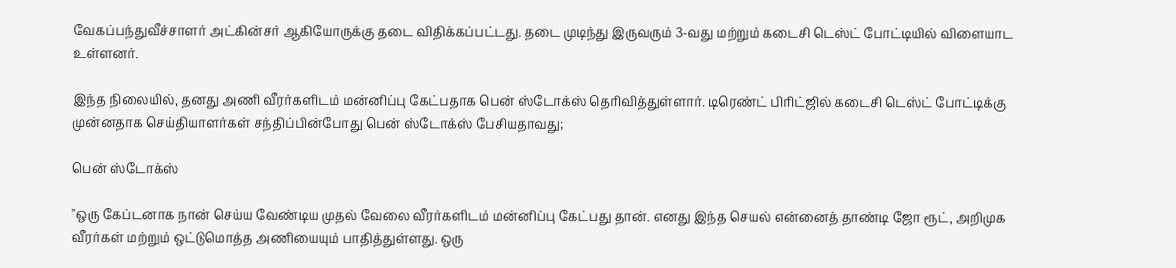வேகப்பந்துவீச்சாளர் அட்கின்சர் ஆகியோருக்கு தடை விதிக்கப்பட்டது. தடை முடிந்து இருவரும் 3-வது மற்றும் கடைசி டெஸ்ட் போட்டியில் விளையாட உள்ளனர்.

இந்த நிலையில், தனது அணி வீரர்களிடம் மன்னிப்பு கேட்பதாக பென் ஸ்டோக்ஸ் தெரிவித்துள்ளார். டிரெண்ட் பிரிட்ஜில் கடைசி டெஸ்ட் போட்டிக்கு முன்னதாக செய்தியாளர்கள் சந்திப்பின்போது பென் ஸ்டோக்ஸ் பேசியதாவது;

பென் ஸ்டோக்ஸ்

"ஒரு கேப்டனாக நான் செய்ய வேண்டிய முதல் வேலை வீரர்களிடம் மன்னிப்பு கேட்பது தான். எனது இந்த செயல் என்னைத் தாண்டி ஜோ ரூட், அறிமுக வீரர்கள் மற்றும் ஒட்டுமொத்த அணியையும் பாதித்துள்ளது. ஒரு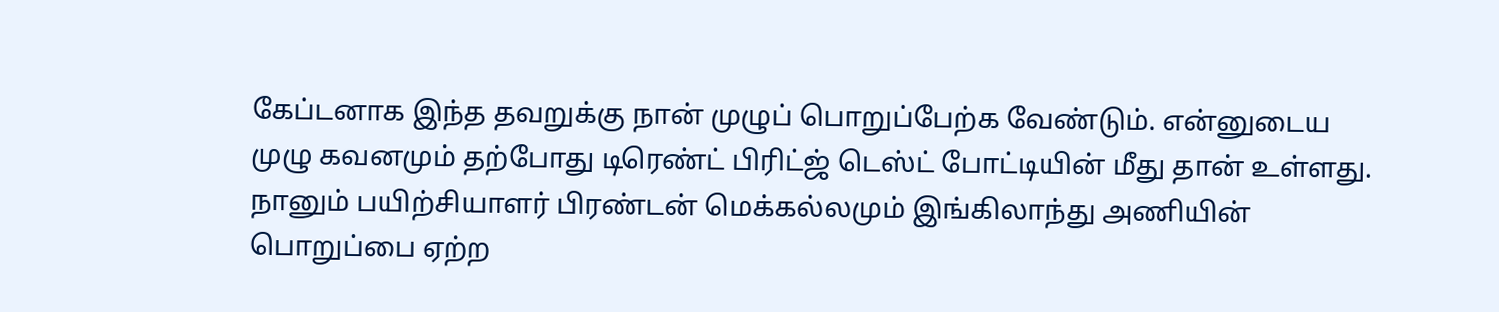கேப்டனாக இந்த தவறுக்கு நான் முழுப் பொறுப்பேற்க வேண்டும். என்னுடைய முழு கவனமும் தற்போது டிரெண்ட் பிரிட்ஜ் டெஸ்ட் போட்டியின் மீது தான் உள்ளது. நானும் பயிற்சியாளர் பிரண்டன் மெக்கல்லமும் இங்கிலாந்து அணியின் பொறுப்பை ஏற்ற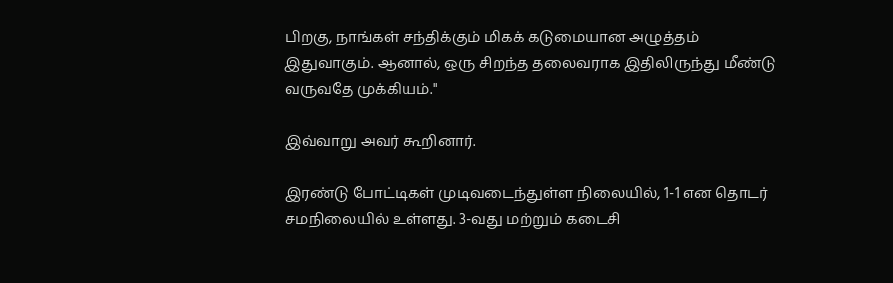பிறகு, நாங்கள் சந்திக்கும் மிகக் கடுமையான அழுத்தம் இதுவாகும். ஆனால், ஒரு சிறந்த தலைவராக இதிலிருந்து மீண்டு வருவதே முக்கியம்."

இவ்வாறு அவர் கூறினார்.

இரண்டு போட்டிகள் முடிவடைந்துள்ள நிலையில், 1-1 என தொடர் சமநிலையில் உள்ளது. 3-வது மற்றும் கடைசி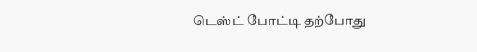டெஸ்ட் போட்டி தற்போது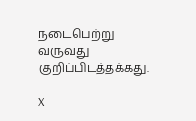நடைபெற்று வருவது குறிப்பிடத்தக்கது.

X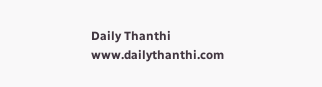Daily Thanthi
www.dailythanthi.com